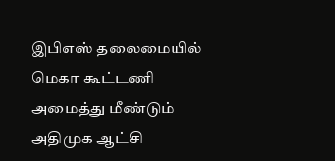இபிஎஸ் தலைமையில் மெகா கூட்டணி அமைத்து மீண்டும் அதிமுக ஆட்சி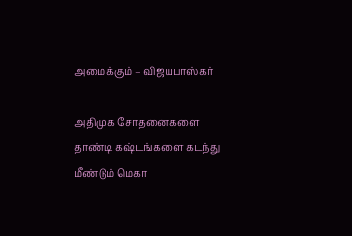அமைக்கும் – விஜயபாஸ்கர்

அதிமுக சோதனைகளை தாண்டி கஷ்டங்களை கடந்து மீண்டும் மெகா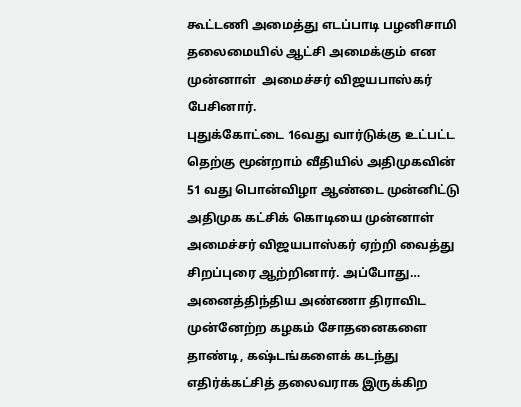கூட்டணி அமைத்து எடப்பாடி பழனிசாமி தலைமையில் ஆட்சி அமைக்கும் என முன்னாள்  அமைச்சர் விஜயபாஸ்கர் பேசினார்.
புதுக்கோட்டை 16வது வார்டுக்கு உட்பட்ட தெற்கு மூன்றாம் வீதியில் அதிமுகவின் 51 வது பொன்விழா ஆண்டை முன்னிட்டு அதிமுக கட்சிக் கொடியை முன்னாள் அமைச்சர் விஜயபாஸ்கர் ஏற்றி வைத்து சிறப்புரை ஆற்றினார். அப்போது…
அனைத்திந்திய அண்ணா திராவிட முன்னேற்ற கழகம் சோதனைகளை தாண்டி, கஷ்டங்களைக் கடந்து எதிர்க்கட்சித் தலைவராக இருக்கிற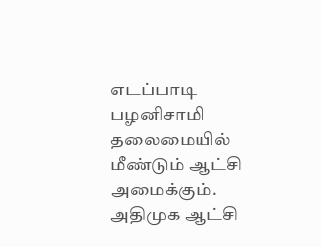எடப்பாடி பழனிசாமி தலைமையில் மீண்டும் ஆட்சி அமைக்கும். அதிமுக ஆட்சி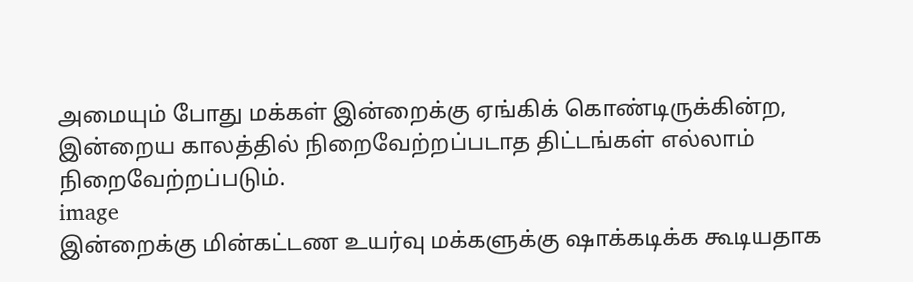அமையும் போது மக்கள் இன்றைக்கு ஏங்கிக் கொண்டிருக்கின்ற, இன்றைய காலத்தில் நிறைவேற்றப்படாத திட்டங்கள் எல்லாம் நிறைவேற்றப்படும்.
image
இன்றைக்கு மின்கட்டண உயர்வு மக்களுக்கு ஷாக்கடிக்க கூடியதாக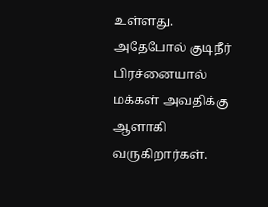உள்ளது. அதேபோல் குடிநீர் பிரச்னையால் மக்கள் அவதிக்கு ஆளாகி வருகிறார்கள்.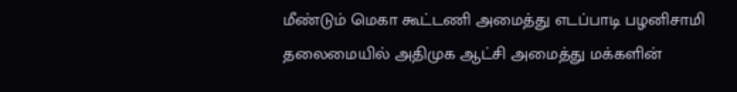மீண்டும் மெகா கூட்டணி அமைத்து எடப்பாடி பழனிசாமி தலைமையில் அதிமுக ஆட்சி அமைத்து மக்களின்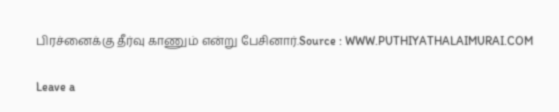பிரச்னைக்கு தீர்வு காணும் என்று பேசினார்.Source : WWW.PUTHIYATHALAIMURAI.COM

Leave a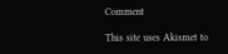Comment

This site uses Akismet to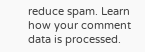reduce spam. Learn how your comment data is processed.